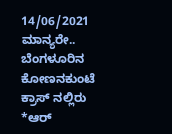14/06/2021
ಮಾನ್ಯರೇ..
ಬೆಂಗಳೂರಿನ ಕೋಣನಕುಂಟೆ ಕ್ರಾಸ್ ನಲ್ಲಿರು *ಆರ್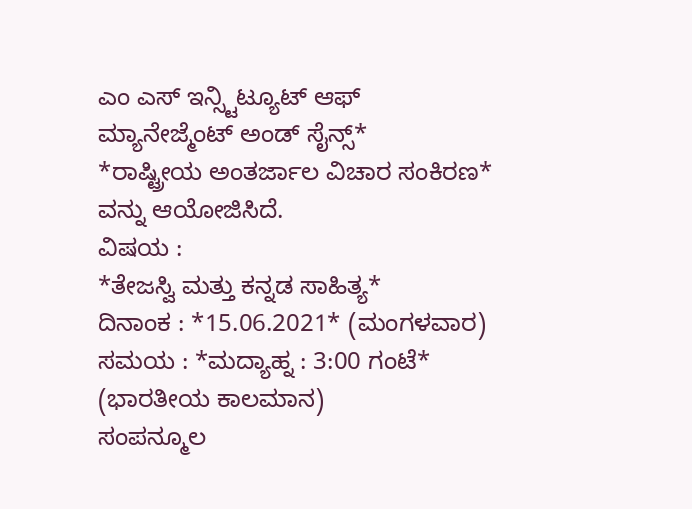ಎಂ ಎಸ್ ಇನ್ಸ್ಟಿಟ್ಯೂಟ್ ಆಫ್ ಮ್ಯಾನೇಜ್ಮೆಂಟ್ ಅಂಡ್ ಸೈನ್ಸ್*
*ರಾಷ್ಟ್ರೀಯ ಅಂತರ್ಜಾಲ ವಿಚಾರ ಸಂಕಿರಣ* ವನ್ನು ಆಯೋಜಿಸಿದೆ.
ವಿಷಯ :
*ತೇಜಸ್ವಿ ಮತ್ತು ಕನ್ನಡ ಸಾಹಿತ್ಯ*
ದಿನಾಂಕ : *15.06.2021* (ಮಂಗಳವಾರ)
ಸಮಯ : *ಮದ್ಯಾಹ್ನ : 3:00 ಗಂಟೆ*
(ಭಾರತೀಯ ಕಾಲಮಾನ)
ಸಂಪನ್ಮೂಲ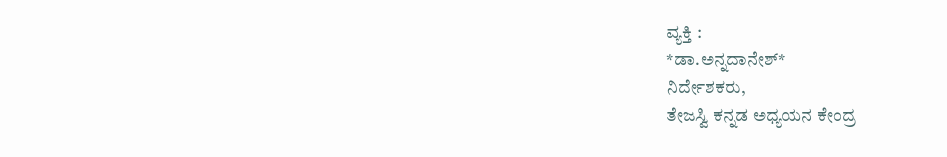ವ್ಯಕ್ತಿ :
*ಡಾ.ಅನ್ನದಾನೇಶ್*
ನಿರ್ದೇಶಕರು,
ತೇಜಸ್ವಿ ಕನ್ನಡ ಅಧ್ಯಯನ ಕೇಂದ್ರ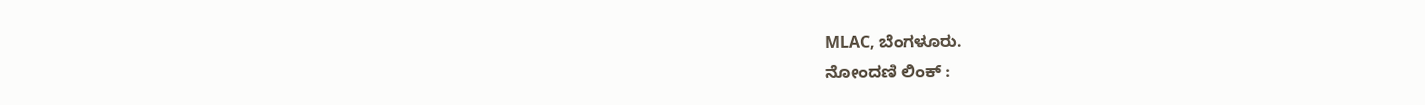MLAC, ಬೆಂಗಳೂರು.
ನೋಂದಣಿ ಲಿಂಕ್ :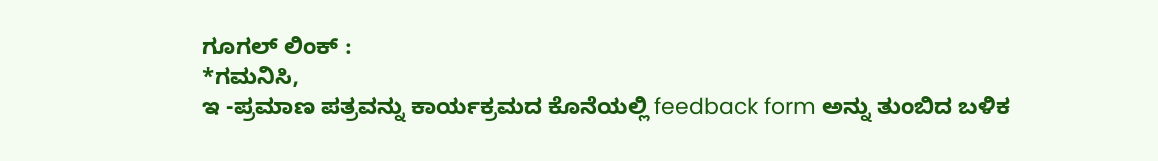ಗೂಗಲ್ ಲಿಂಕ್ :
*ಗಮನಿಸಿ,
ಇ -ಪ್ರಮಾಣ ಪತ್ರವನ್ನು ಕಾರ್ಯಕ್ರಮದ ಕೊನೆಯಲ್ಲಿ feedback form ಅನ್ನು ತುಂಬಿದ ಬಳಿಕ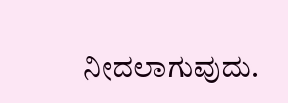ನೀದಲಾಗುವುದು.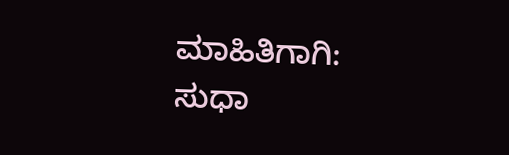ಮಾಹಿತಿಗಾಗಿ:
ಸುಧಾ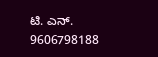ಟಿ. ಎನ್.
9606798188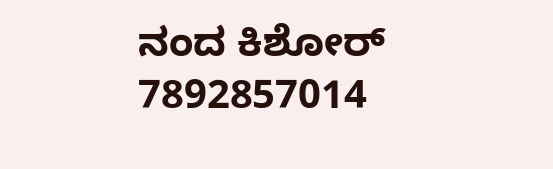ನಂದ ಕಿಶೋರ್
7892857014